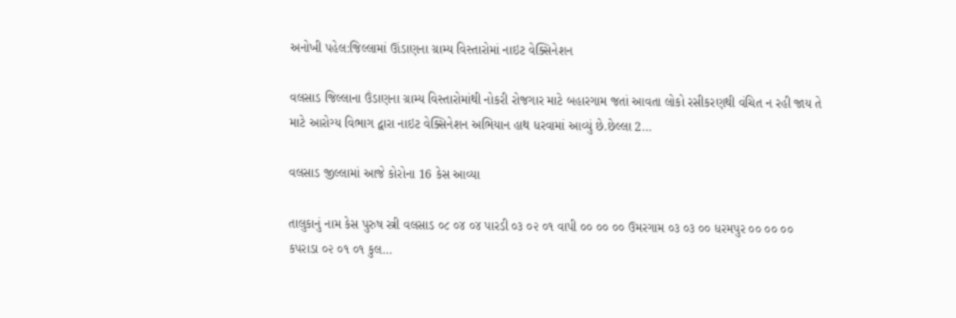અનોખી પહેલ:જિલ્લામાં ઊંડાણના ગ્રામ્ય વિસ્તારોમાં નાઇટ વેક્સિનેશન

વલસાડ જિલ્લાના ઉંડાણના ગ્રામ્ય વિસ્તારોમાંથી નોકરી રોજગાર માટે બહારગામ જતાં આવતા લોકો રસીકરણથી વંચિત ન રહી જાય તે માટે આરોગ્ય વિભાગ દ્વારા નાઇટ વેક્સિનેશન અભિયાન હાથ ધરવામાં આવ્યું છે.છેલ્લા 2…

વલસાડ જીલ્લામાં આજે કોરોના 16 કેસ આવ્યા

તાલુકાનું નામ કેસ પુરુષ સ્ત્રી વલસાડ ૦૮ ૦૪ ૦૪ પારડી ૦૩ ૦૨ ૦૧ વાપી ૦૦ ૦૦ ૦૦ ઉમરગામ ૦૩ ૦૩ ૦૦ ધરમપુર ૦૦ ૦૦ ૦૦ કપરાડા ૦૨ ૦૧ ૦૧ કુલ…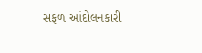સફળ આંદોલનકારી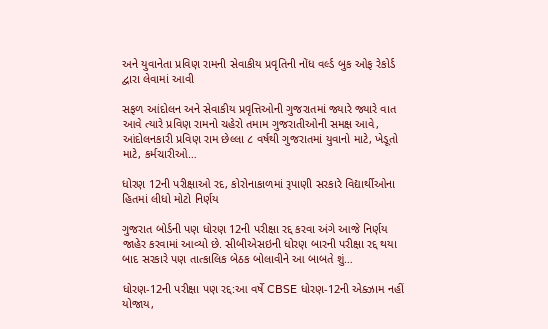અને યુવાનેતા પ્રવિણ રામની સેવાકીય પ્રવૃતિની નોંધ વર્લ્ડ બુક ઓફ રેકોર્ડ દ્વારા લેવામાં આવી

સફળ આંદોલન અને સેવાકીય પ્રવૃત્તિઓની ગુજરાતમાં જ્યારે જ્યારે વાત આવે ત્યારે પ્રવિણ રામનો ચહેરો તમામ ગુજરાતીઓની સમક્ષ આવે, આંદોલનકારી પ્રવિણ રામ છેલ્લા ૮ વર્ષથી ગુજરાતમાં યુવાનો માટે, ખેડૂતો માટે, કર્મચારીઓ…

ધોરણ 12ની પરીક્ષાઓ રદ, કોરોનાકાળમાં રૂપાણી સરકારે વિદ્યાર્થીઓના હિતમાં લીધો મોટો નિર્ણય

ગુજરાત બોર્ડની પણ ધોરણ 12ની પરીક્ષા રદ્દ કરવા અંગે આજે નિર્ણય જાહેર કરવામાં આવ્યો છે. સીબીએસઇની ધોરણ બારની પરીક્ષા રદ્દ થયા બાદ સરકારે પણ તાત્કાલિક બેઠક બોલાવીને આ બાબતે શું…

ધોરણ-12ની પરીક્ષા પણ રદ્દ:આ વર્ષે CBSE ધોરણ-12ની એક્ઝામ નહીં યોજાય,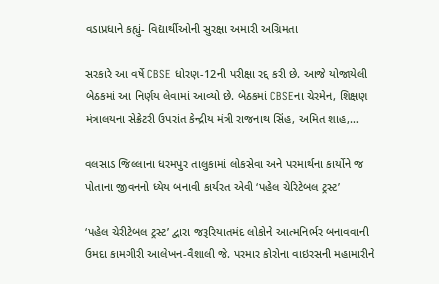વડાપ્રધાને કહ્યું- વિદ્યાર્થીઓની સુરક્ષા અમારી અગ્રિમતા

સરકારે આ વર્ષે CBSE ધોરણ-12ની પરીક્ષા રદ્દ કરી છે. આજે યોજાયેલી બેઠકમાં આ નિર્ણય લેવામાં આવ્યો છે. બેઠકમાં CBSEના ચેરમેન, શિક્ષણ મંત્રાલયના સેક્રેટરી ઉપરાંત કેન્દ્રીય મંત્રી રાજનાથ સિંહ, અમિત શાહ,…

વલસાડ જિલ્લાના ધરમપુર તાલુકામાં લોકસેવા અને પરમાર્થના કાર્યોને જ પોતાના જીવનનો ધ્‍યેય બનાવી કાર્યરત એવી ‘પહેલ ચેરિટેબલ ટ્રસ્‍ટ’

‘પહેલ ચેરીટેબલ ટ્રસ્‍ટ’ દ્વારા જરૂરિયાતમંદ લોકોને આત્‍મનિર્ભર બનાવવાની ઉમદા કામગીરી આલેખન-વૈશાલી જે. પરમાર કોરોના વાઇરસની મહામારીને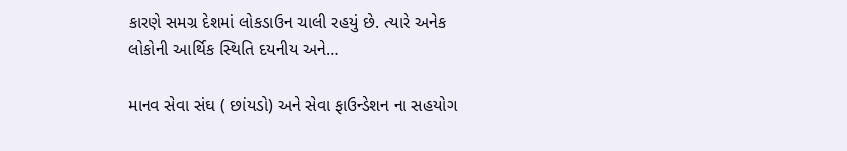કારણે સમગ્ર દેશમાં લોકડાઉન ચાલી રહયું છે. ત્‍યારે અનેક લોકોની આર્થિક સ્‍થિતિ દયનીય અને…

માનવ સેવા સંઘ ( છાંયડો) અને સેવા ફાઉન્ડેશન ના સહયોગ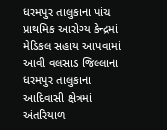ધરમપુર તાલુકાના પાંચ પ્રાથમિક આરોગ્ય કેન્દ્રમાં  મેડિકલ સહાય આપવામાં આવી વલસાડ જિલ્લાના ધરમપુર તાલુકાના આદિવાસી ક્ષેત્રમાં અંતરિયાળ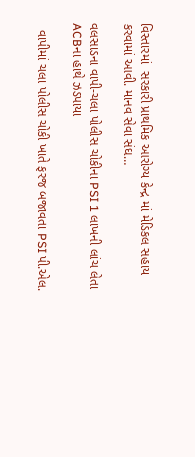વિસ્તારમાં  સરકારી પ્રાથમિક આરોગ્ય કેન્દ્ર માં મેડિકલ સહાય કરવામાં આવી. માનવ સેવા સંઘ…

વલસાડના વાપી-ચલા પોલીસ ચોકીના PSI 1 લાખની લાંચ લેતા ACBના હાથે ઝડપાયા

  વાપીમાં ચલા પોલીસ ચોકી ખાતે ફરજ બજાવતા PSI પી.એલ.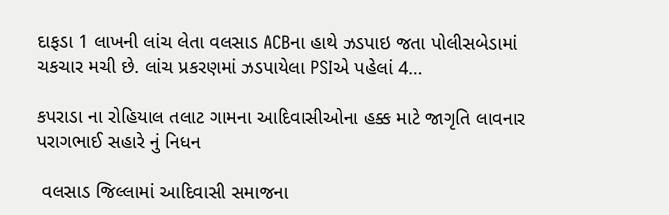દાફડા 1 લાખની લાંચ લેતા વલસાડ ACBના હાથે ઝડપાઇ જતા પોલીસબેડામાં ચકચાર મચી છે. લાંચ પ્રકરણમાં ઝડપાયેલા PSIએ પહેલાં 4…

કપરાડા ના રોહિયાલ તલાટ ગામના આદિવાસીઓના હક્ક માટે જાગૃતિ લાવનાર પરાગભાઈ સહારે નું નિધન

 વલસાડ જિલ્લામાં આદિવાસી સમાજના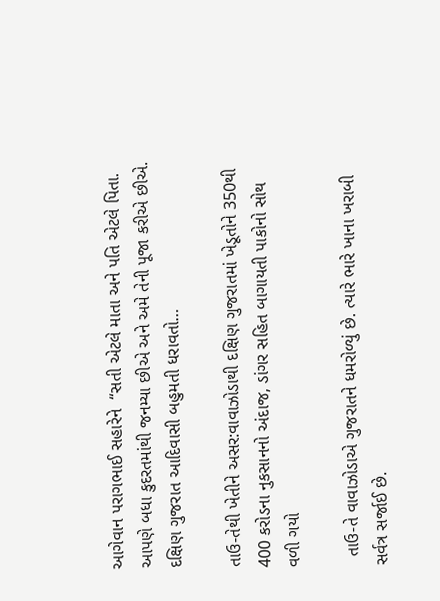આગેવાન પરાગભાઈ સહારેને  “સતી એટલે માતા અને પતિ એટલે પિતા. આપણે બધા કુદરતમાંથી જનમ્યા છીએ અને અમે તેની પૂજા કરીએ છીએ. દક્ષિણ ગુજરાત આદિવાસી બહુમતી ધરાવતો…

તાઉ-તેથી ખેતીને અસર:વાવાઝોડાથી દક્ષિણ ગુજરાતમાં ખેડૂતોને 350થી 400 કરોડના નુકસાનનો અંદાજ, ડાંગર સહિત બાગાયતી પાકોનો સોથ વળી ગયો

  તાઉ-તે વાવાઝોડાએ ગુજરાતને ધમરોળ્યું છે. ત્યારે ભારે ખાના ખરાબી સર્વત્ર સર્જાઈ છે.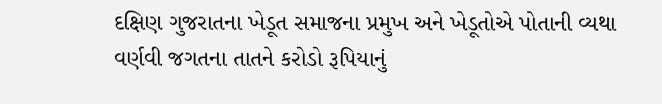દક્ષિણ ગુજરાતના ખેડૂત સમાજના પ્રમુખ અને ખેડૂતોએ પોતાની વ્યથા વર્ણવી જગતના તાતને કરોડો રૂપિયાનું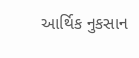આર્થિક નુકસાન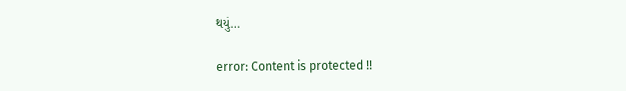થયું…

error: Content is protected !!